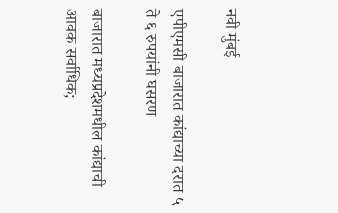नवी मुंबई

एपीएमसी बाजारात कांद्याच्या दरात ५ ते ६ रुपयांनी घसरण

बाजारात मध्यप्रदेशमधील कांद्याची आवक सर्वाधिक;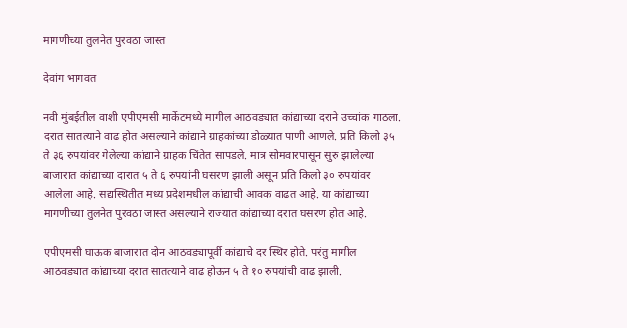मागणीच्या तुलनेत पुरवठा जास्त

देवांग भागवत

नवी मुंबईतील वाशी एपीएमसी मार्केटमध्ये मागील आठवड्यात कांद्याच्या दराने उच्चांक गाठला. दरात सातत्याने वाढ होत असल्याने कांद्याने ग्राहकांच्या डोळ्यात पाणी आणले. प्रति किलो ३५ ते ३६ रुपयांवर गेलेल्या कांद्याने ग्राहक चिंतेत सापडले. मात्र सोमवारपासून सुरु झालेल्या बाजारात कांद्याच्या दारात ५ ते ६ रुपयांनी घसरण झाली असून प्रति किलो ३० रुपयांवर आलेला आहे. सद्यस्थितीत मध्य प्रदेशमधील कांद्याची आवक वाढत आहे. या कांद्याच्या मागणीच्या तुलनेत पुरवठा जास्त असल्याने राज्यात कांद्याच्या दरात घसरण होत आहे.

एपीएमसी घाऊक बाजारात दोन आठवड्यापूर्वी कांद्याचे दर स्थिर होते. परंतु मागील आठवड्यात कांद्याच्या दरात सातत्याने वाढ होऊन ५ ते १० रुपयांची वाढ झाली.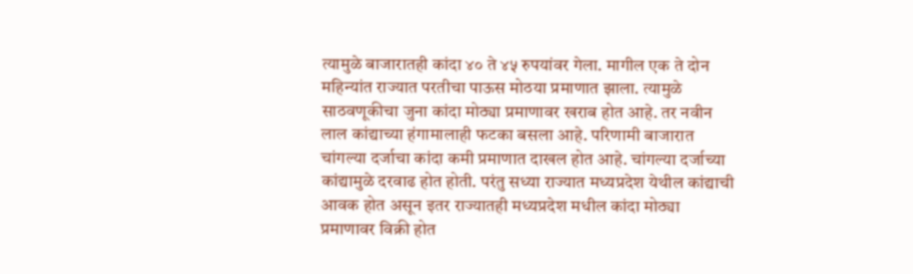त्यामुळे बाजारातही कांदा ४० ते ४५ रुपयांवर गेला. मागील एक ते दोन महिन्यांत राज्यात परतीचा पाऊस मोठया प्रमाणात झाला. त्यामुळे साठवणूकीचा जुना कांदा मोठ्या प्रमाणावर खराब होत आहे. तर नवीन लाल कांद्याच्या हंगामालाही फटका बसला आहे. परिणामी बाजारात चांगल्या दर्जाचा कांदा कमी प्रमाणात दाखल होत आहे. चांगल्या दर्जाच्या कांद्यामुळे दरवाढ होत होती. परंतु सध्या राज्यात मध्यप्रदेश येथील कांद्याची आवक होत असून इतर राज्यातही मध्यप्रदेश मधील कांदा मोठ्या प्रमाणावर विक्री होत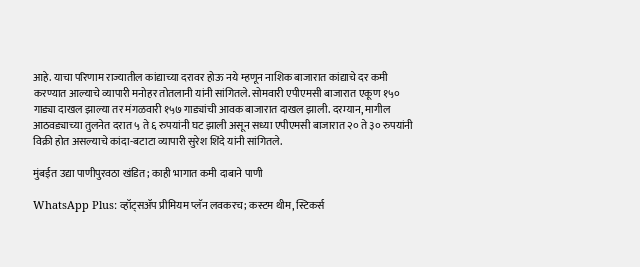आहे. याचा परिणाम राज्यातील कांद्याच्या दरावर होऊ नये म्हणून नाशिक बाजारात कांद्याचे दर कमी करण्यात आल्याचे व्यापारी मनोहर तोतलानी यांनी सांगितले. सोमवारी एपीएमसी बाजारात एकूण १५० गाड्या दाखल झाल्या तर मंगळवारी १५७ गाड्यांची आवक बाजारात दाखल झाली. दरम्यान, मागील आठवड्याच्या तुलनेत दरात ५ ते ६ रुपयांनी घट झाली असून सध्या एपीएमसी बाजारात २० ते ३० रुपयांनी विक्री होत असल्याचे कांदा-बटाटा व्यापारी सुरेश शिंदे यांनी सांगितले.

मुंबईत उद्या पाणीपुरवठा खंडित; काही भागात कमी दाबाने पाणी

WhatsApp Plus: व्हॉट्सॲप प्रीमियम प्लॅन लवकरच; कस्टम थीम, स्टिकर्स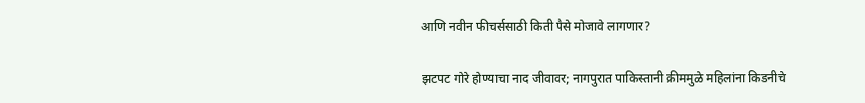आणि नवीन फीचर्ससाठी किती पैसे मोजावे लागणार?

झटपट गोरे होण्याचा नाद जीवावर; नागपुरात पाकिस्तानी क्रीममुळे महिलांना किडनीचे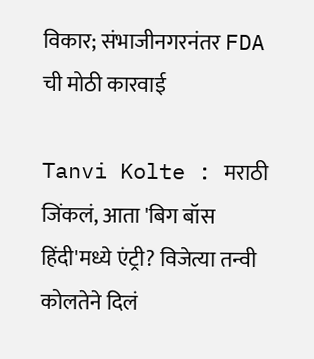विकार; संभाजीनगरनंतर FDA ची मोठी कारवाई

Tanvi Kolte : मराठी जिंकलं, आता 'बिग बॉस हिंदी'मध्ये एंट्री? विजेत्या तन्वी कोलतेने दिलं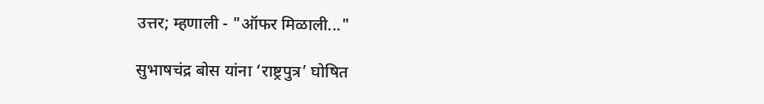उत्तर; म्हणाली - "ऑफर मिळाली..."

सुभाषचंद्र बोस यांना ‘राष्ट्रपुत्र’ घोषित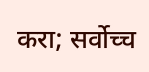करा; सर्वोच्च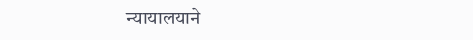न्यायालयाने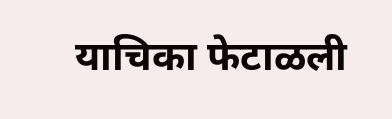याचिका फेटाळली